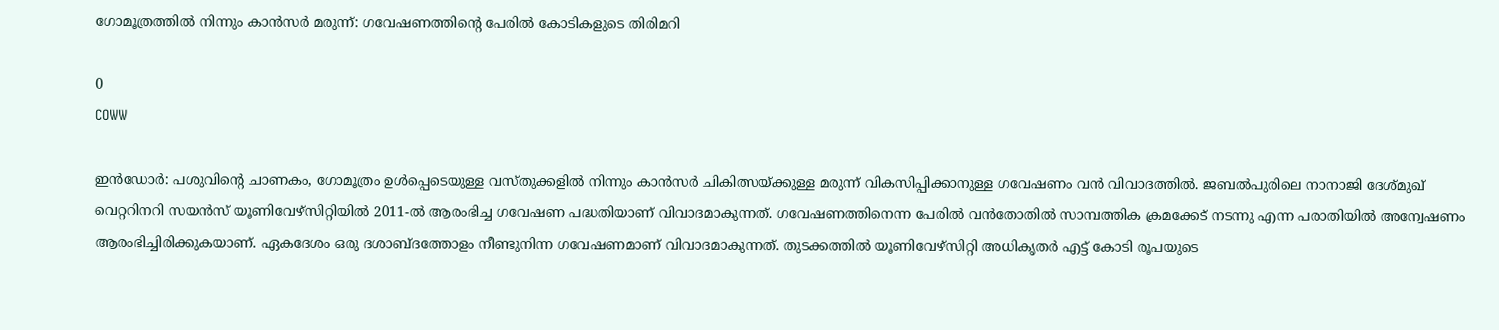ഗോമൂത്രത്തിൽ നിന്നും കാൻസർ മരുന്ന്: ഗവേഷണത്തിന്റെ പേരിൽ കോടികളുടെ തിരിമറി

0
COWW

ഇൻഡോർ: പശുവിന്റെ ചാണകം, ഗോമൂത്രം ഉൾപ്പെടെയുള്ള വസ്തുക്കളിൽ നിന്നും കാൻസർ ചികിത്സയ്ക്കുള്ള മരുന്ന് വികസിപ്പിക്കാനുള്ള ഗവേഷണം വൻ വിവാദത്തിൽ. ജബൽപുരിലെ നാനാജി ദേശ്മുഖ് വെറ്ററിനറി സയൻസ് യൂണിവേഴ്‌സിറ്റിയിൽ 2011-ൽ ആരംഭിച്ച ഗവേഷണ പദ്ധതിയാണ് വിവാദമാകുന്നത്. ഗവേഷണത്തിനെന്ന പേരിൽ വൻതോതിൽ സാമ്പത്തിക ക്രമക്കേട് നടന്നു എന്ന പരാതിയിൽ അന്വേഷണം ആരംഭിച്ചിരിക്കുകയാണ്. ഏകദേശം ഒരു ദശാബ്ദത്തോളം നീണ്ടുനിന്ന ഗവേഷണമാണ് വിവാദമാകുന്നത്. തുടക്കത്തിൽ യൂണിവേഴ്‌സിറ്റി അധികൃതർ എട്ട് കോടി രൂപയുടെ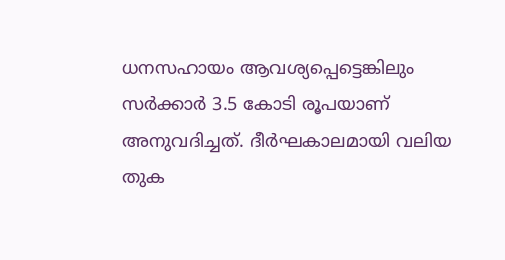ധനസഹായം ആവശ്യപ്പെട്ടെങ്കിലും സർക്കാർ 3.5 കോടി രൂപയാണ് അനുവദിച്ചത്. ദീർഘകാലമായി വലിയ തുക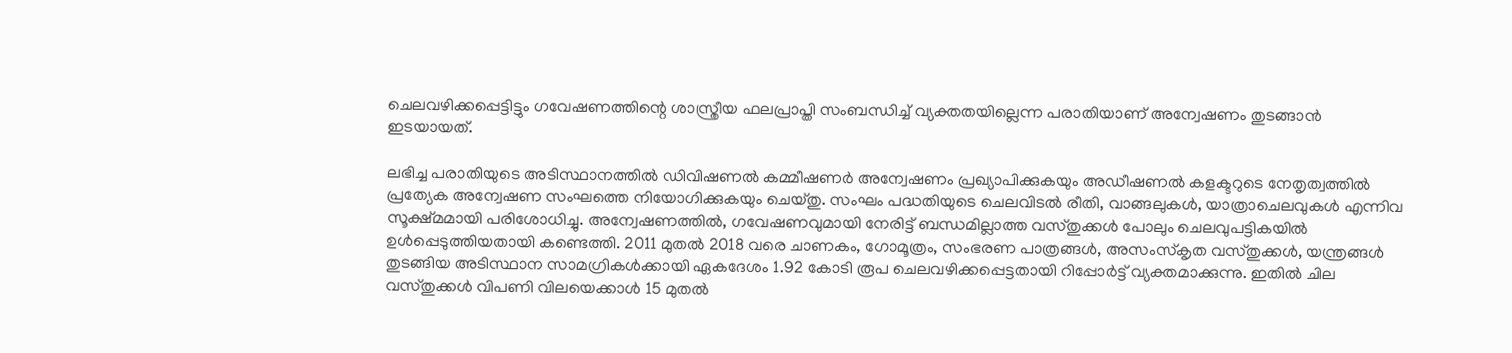ചെലവഴിക്കപ്പെട്ടിട്ടും ഗവേഷണത്തിന്റെ ശാസ്ത്രീയ ഫലപ്രാപ്തി സംബന്ധിച്ച് വ്യക്തതയില്ലെന്ന പരാതിയാണ് അന്വേഷണം തുടങ്ങാൻ ഇടയായത്.

ലഭിച്ച പരാതിയുടെ അടിസ്ഥാനത്തിൽ ഡിവിഷണൽ കമ്മീഷണർ അന്വേഷണം പ്രഖ്യാപിക്കുകയും അഡീഷണൽ കളക്ടറുടെ നേതൃത്വത്തിൽ പ്രത്യേക അന്വേഷണ സംഘത്തെ നിയോഗിക്കുകയും ചെയ്തു. സംഘം പദ്ധതിയുടെ ചെലവിടൽ രീതി, വാങ്ങലുകൾ, യാത്രാചെലവുകൾ എന്നിവ സൂക്ഷ്മമായി പരിശോധിച്ചു. അന്വേഷണത്തിൽ, ഗവേഷണവുമായി നേരിട്ട് ബന്ധമില്ലാത്ത വസ്തുക്കൾ പോലും ചെലവുപട്ടികയിൽ ഉൾപ്പെടുത്തിയതായി കണ്ടെത്തി. 2011 മുതൽ 2018 വരെ ചാണകം, ഗോമൂത്രം, സംഭരണ പാത്രങ്ങൾ, അസംസ്‌കൃത വസ്തുക്കൾ, യന്ത്രങ്ങൾ തുടങ്ങിയ അടിസ്ഥാന സാമഗ്രികൾക്കായി ഏകദേശം 1.92 കോടി രൂപ ചെലവഴിക്കപ്പെട്ടതായി റിപ്പോർട്ട് വ്യക്തമാക്കുന്നു. ഇതിൽ ചില വസ്തുക്കൾ വിപണി വിലയെക്കാൾ 15 മുതൽ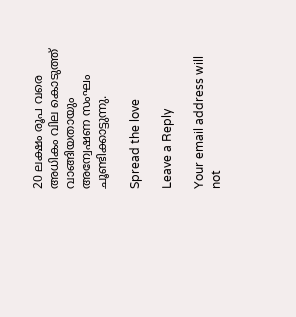20 ലക്ഷം രൂപ വരെ അധികം വില കൊടുത്ത് വാങ്ങിയതായും അന്വേഷണ സംഘം ചൂണ്ടിക്കാട്ടുന്നു.

Spread the love

Leave a Reply

Your email address will not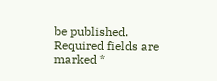be published. Required fields are marked *